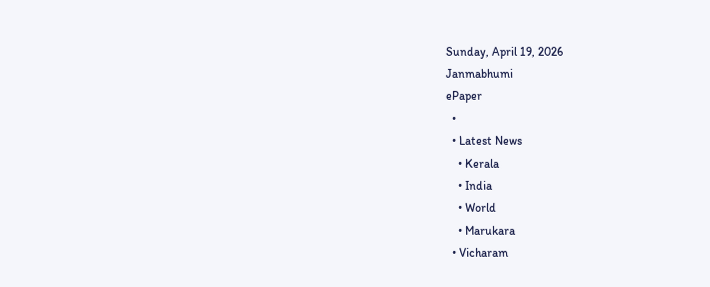Sunday, April 19, 2026
Janmabhumi
ePaper
  •
  • Latest News
    • Kerala
    • India
    • World
    • Marukara
  • Vicharam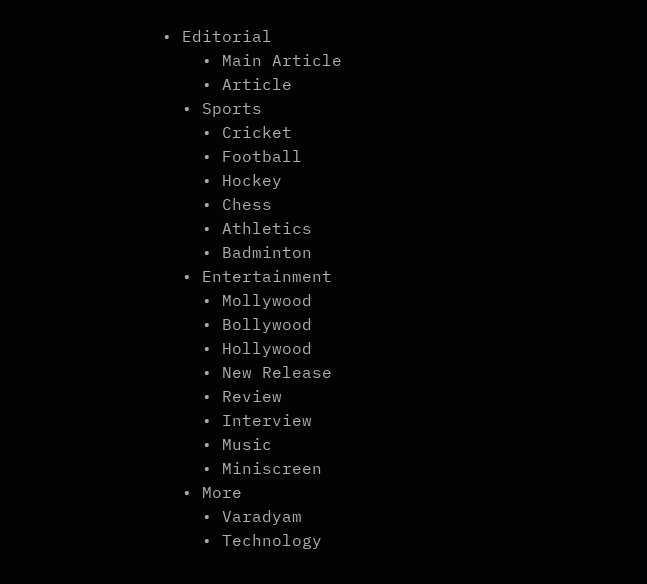• Editorial
    • Main Article
    • Article
  • Sports
    • Cricket
    • Football
    • Hockey
    • Chess
    • Athletics
    • Badminton
  • Entertainment
    • Mollywood
    • Bollywood
    • Hollywood
    • New Release
    • Review
    • Interview
    • Music
    • Miniscreen
  • More
    • Varadyam
    • Technology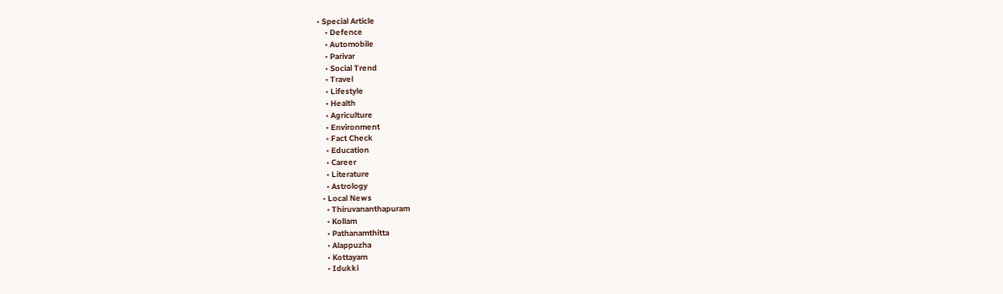• Special Article
    • Defence
    • Automobile
    • Parivar
    • Social Trend
    • Travel
    • Lifestyle
    • Health
    • Agriculture
    • Environment
    • Fact Check
    • Education
    • Career
    • Literature
    • Astrology
  • Local News
    • Thiruvananthapuram
    • Kollam
    • Pathanamthitta
    • Alappuzha
    • Kottayam
    • Idukki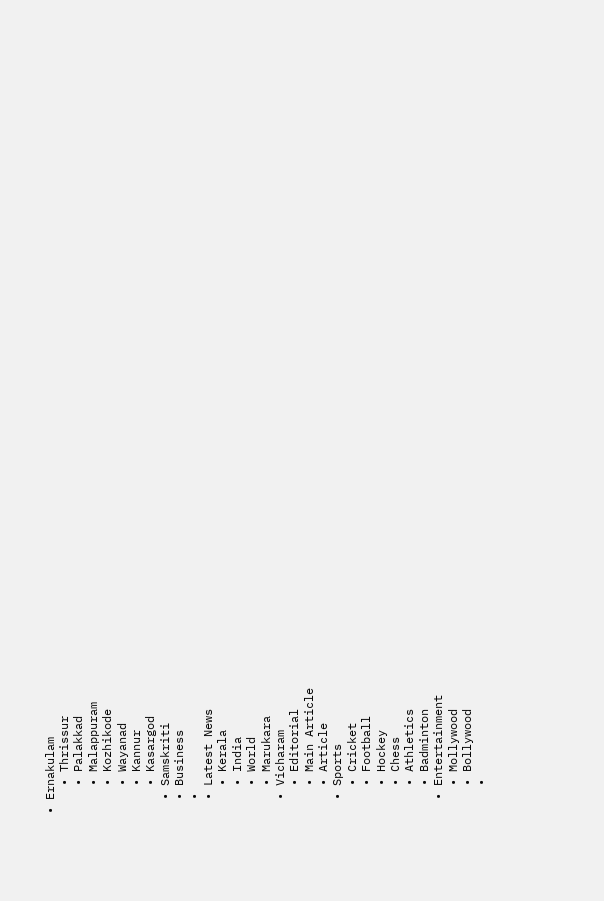• Ernakulam
    • Thrissur
    • Palakkad
    • Malappuram
    • Kozhikode
    • Wayanad
    • Kannur
    • Kasargod
  • Samskriti
  • Business
  •
  • Latest News
    • Kerala
    • India
    • World
    • Marukara
  • Vicharam
    • Editorial
    • Main Article
    • Article
  • Sports
    • Cricket
    • Football
    • Hockey
    • Chess
    • Athletics
    • Badminton
  • Entertainment
    • Mollywood
    • Bollywood
    •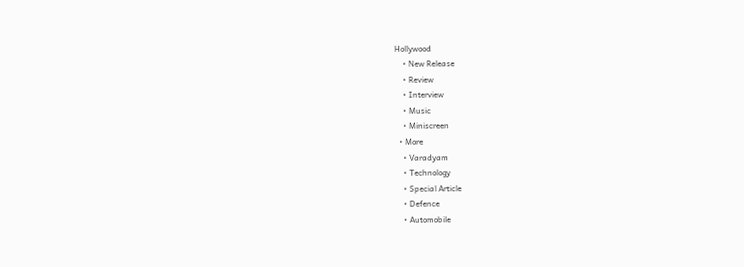Hollywood
    • New Release
    • Review
    • Interview
    • Music
    • Miniscreen
  • More
    • Varadyam
    • Technology
    • Special Article
    • Defence
    • Automobile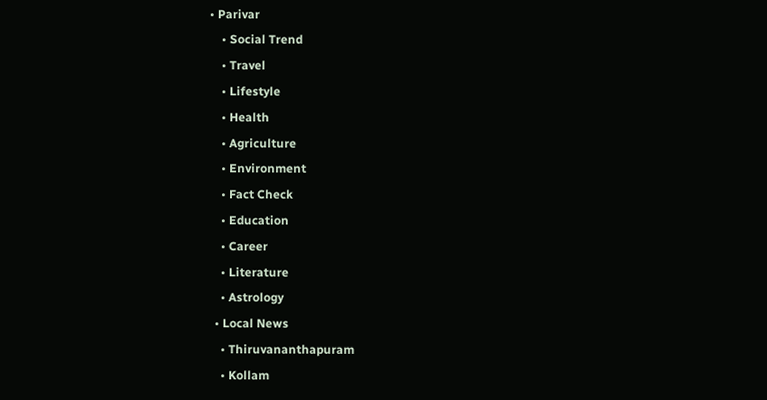• Parivar
    • Social Trend
    • Travel
    • Lifestyle
    • Health
    • Agriculture
    • Environment
    • Fact Check
    • Education
    • Career
    • Literature
    • Astrology
  • Local News
    • Thiruvananthapuram
    • Kollam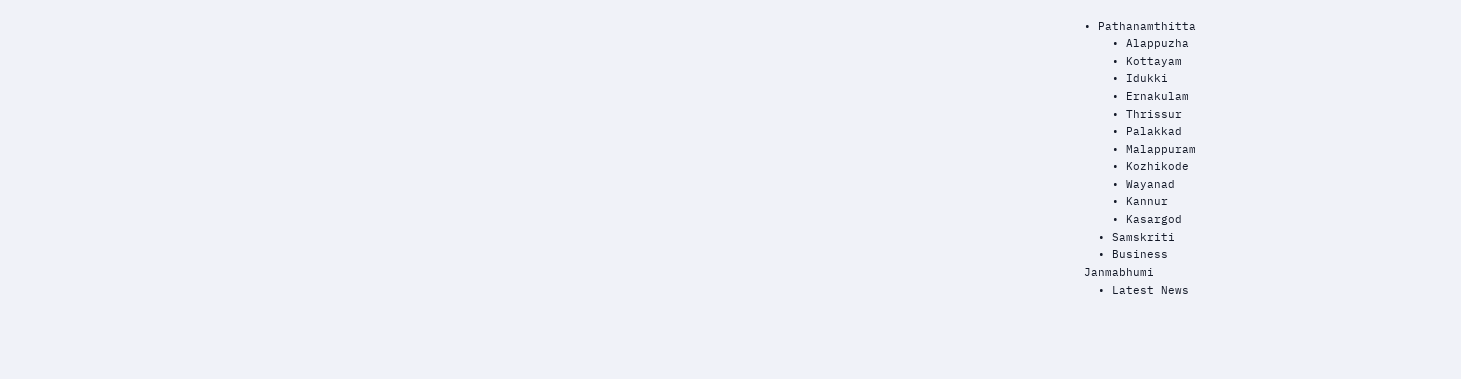• Pathanamthitta
    • Alappuzha
    • Kottayam
    • Idukki
    • Ernakulam
    • Thrissur
    • Palakkad
    • Malappuram
    • Kozhikode
    • Wayanad
    • Kannur
    • Kasargod
  • Samskriti
  • Business
Janmabhumi
  • Latest News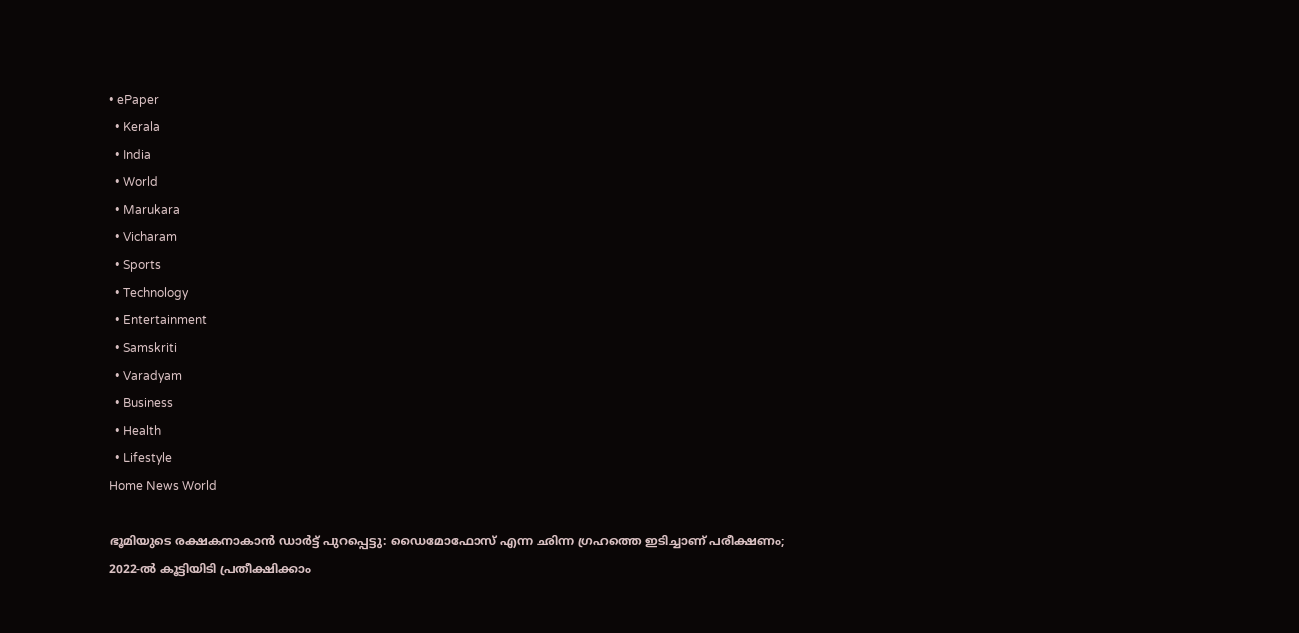• ePaper
  • Kerala
  • India
  • World
  • Marukara
  • Vicharam
  • Sports
  • Technology
  • Entertainment
  • Samskriti
  • Varadyam
  • Business
  • Health
  • Lifestyle
Home News World

ഭൂമിയുടെ രക്ഷകനാകാന്‍ ഡാര്‍ട്ട് പുറപ്പെട്ടു: ഡൈമോഫോസ് എന്ന ഛിന്ന ഗ്രഹത്തെ ഇടിച്ചാണ് പരീക്ഷണം; 2022-ല്‍ കൂട്ടിയിടി പ്രതീക്ഷിക്കാം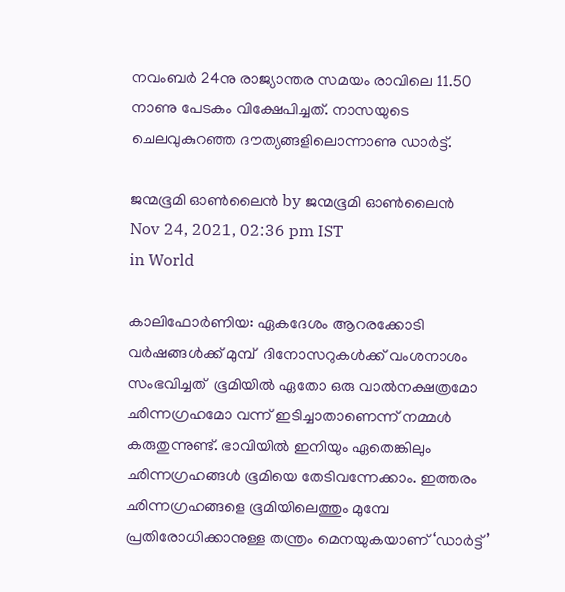നവംബര്‍ 24നു രാജ്യാന്തര സമയം രാവിലെ 11.50 നാണു പേടകം വിക്ഷേപിച്ചത്. നാസയുടെ ചെലവുകുറഞ്ഞ ദൗത്യങ്ങളിലൊന്നാണു ഡാര്‍ട്ട്.

ജന്മഭൂമി ഓണ്‍ലൈന്‍ by ജന്മഭൂമി ഓണ്‍ലൈന്‍
Nov 24, 2021, 02:36 pm IST
in World

കാലിഫോർണിയ: ഏകദേശം ആറരക്കോടി വര്‍ഷങ്ങള്‍ക്ക് മുമ്പ്  ദിനോസറുകള്‍ക്ക് വംശനാശം സംഭവിച്ചത്  ഭൂമിയില്‍ ഏതോ ഒരു വാല്‍നക്ഷത്രമോ ഛിന്നഗ്രഹമോ വന്ന് ഇടിച്ചാതാണെന്ന് നമ്മള്‍ കരുതുന്നുണ്ട്. ഭാവിയില്‍ ഇനിയും ഏതെങ്കിലും ഛിന്നഗ്രഹങ്ങള്‍ ഭൂമിയെ തേടിവന്നേക്കാം. ഇത്തരം ഛിന്നഗ്രഹങ്ങളെ ഭൂമിയിലെത്തും മുമ്പേ പ്രതിരോധിക്കാനുള്ള തന്ത്രം മെനയുകയാണ് ‘ഡാര്‍ട്ട്’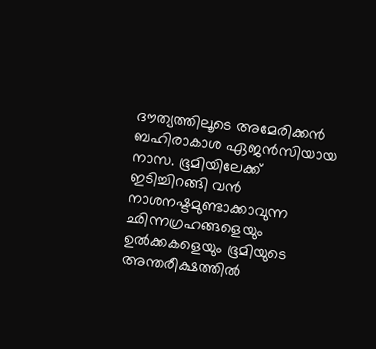ദൗത്യത്തിലൂടെ അമേരിക്കന്‍ ബഹിരാകാശ ഏജന്‍സിയായ നാസ. ഭൂമിയിലേക്ക് ഇടിച്ചിറങ്ങി വന്‍ നാശനഷ്ടമുണ്ടാക്കാവുന്ന ഛിന്നഗ്രഹങ്ങളെയും ഉല്‍ക്കകളെയും ഭൂമിയുടെ അന്തരീക്ഷത്തില്‍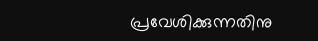പ്രവേശിക്കുന്നതിനു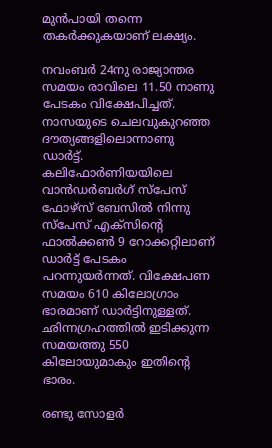മുന്‍പായി തന്നെ തകര്‍ക്കുകയാണ് ലക്ഷ്യം.

നവംബര്‍ 24നു രാജ്യാന്തര സമയം രാവിലെ 11.50 നാണു പേടകം വിക്ഷേപിച്ചത്. നാസയുടെ ചെലവുകുറഞ്ഞ ദൗത്യങ്ങളിലൊന്നാണു ഡാര്‍ട്ട്. കലിഫോര്‍ണിയയിലെ വാന്‍ഡര്‍ബര്‍ഗ് സ്‌പേസ് ഫോഴ്‌സ് ബേസില്‍ നിന്നു സ്‌പേസ് എക്‌സിന്റെ ഫാല്‍ക്കണ്‍ 9 റോക്കറ്റിലാണ് ഡാര്‍ട്ട് പേടകം പറന്നുയര്‍ന്നത്. വിക്ഷേപണ സമയം 610 കിലോഗ്രാം ഭാരമാണ് ഡാര്‍ട്ടിനുള്ളത്. ഛിന്നഗ്രഹത്തില്‍ ഇടിക്കുന്ന സമയത്തു 550 കിലോയുമാകും ഇതിന്റെ ഭാരം.

രണ്ടു സോളര്‍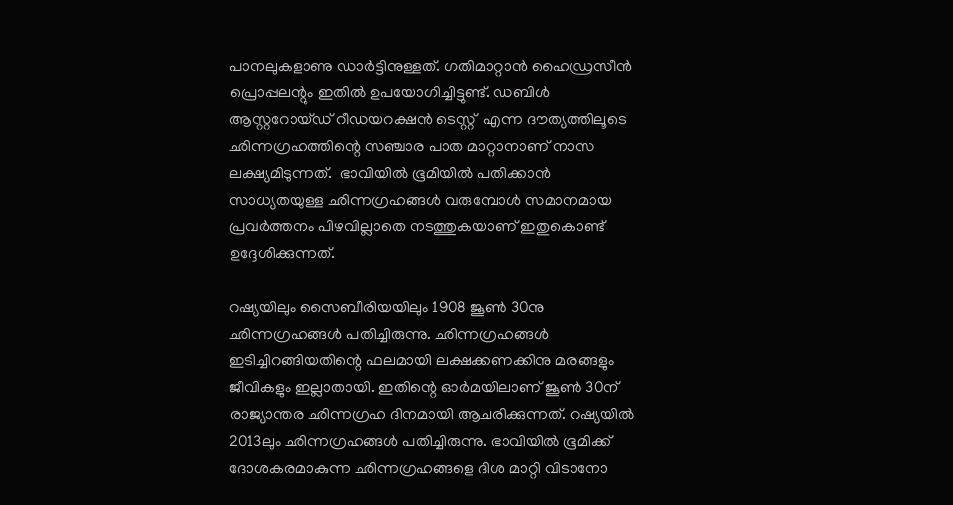പാനലുകളാണു ഡാര്‍ട്ടിനുള്ളത്. ഗതിമാറ്റാന്‍ ഹൈഡ്രസീന്‍ പ്രൊപ്പലന്റും ഇതില്‍ ഉപയോഗിച്ചിട്ടുണ്ട്. ഡബിള്‍ ആസ്റ്ററോയ്ഡ് റീഡയറക്ഷന്‍ ടെസ്റ്റ്  എന്ന ദൗത്യത്തിലൂടെ ഛിന്നഗ്രഹത്തിന്റെ സഞ്ചാര പാത മാറ്റാനാണ് നാസ ലക്ഷ്യമിടുന്നത്.  ഭാവിയില്‍ ഭൂമിയില്‍ പതിക്കാന്‍ സാധ്യതയുള്ള ഛിന്നഗ്രഹങ്ങള്‍ വരുമ്പോള്‍ സമാനമായ പ്രവര്‍ത്തനം പിഴവില്ലാതെ നടത്തുകയാണ് ഇതുകൊണ്ട് ഉദ്ദേശിക്കുന്നത്.

റഷ്യയിലും സൈബീരിയയിലും 1908 ജൂണ്‍ 30നു ഛിന്നഗ്രഹങ്ങള്‍ പതിച്ചിരുന്നു. ഛിന്നഗ്രഹങ്ങള്‍ ഇടിച്ചിറങ്ങിയതിന്റെ ഫലമായി ലക്ഷക്കണക്കിനു മരങ്ങളും ജീവികളും ഇല്ലാതായി. ഇതിന്റെ ഓര്‍മയിലാണ് ജൂണ്‍ 30ന് രാജ്യാന്തര ഛിന്നഗ്രഹ ദിനമായി ആചരിക്കുന്നത്. റഷ്യയില്‍ 2013ലും ഛിന്നഗ്രഹങ്ങള്‍ പതിച്ചിരുന്നു. ഭാവിയില്‍ ഭൂമിക്ക് ദോശകരമാകുന്ന ഛിന്നഗ്രഹങ്ങളെ ദിശ മാറ്റി വിടാനോ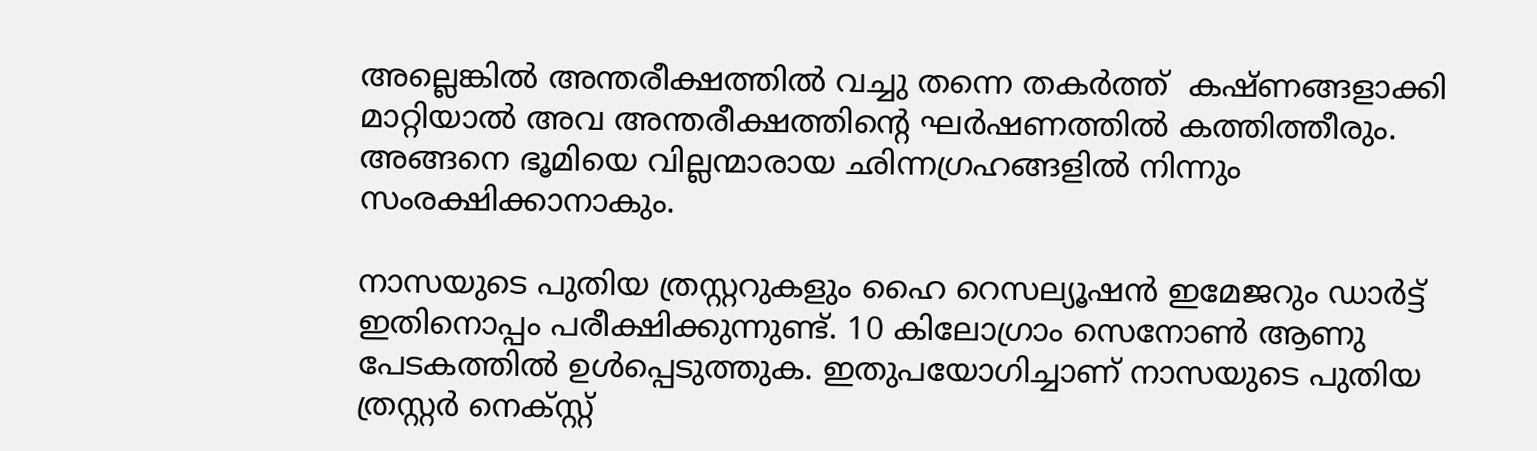അല്ലെങ്കില്‍ അന്തരീക്ഷത്തില്‍ വച്ചു തന്നെ തകര്‍ത്ത്  കഷ്ണങ്ങളാക്കി മാറ്റിയാല്‍ അവ അന്തരീക്ഷത്തിന്റെ ഘര്‍ഷണത്തില്‍ കത്തിത്തീരും. അങ്ങനെ ഭൂമിയെ വില്ലന്മാരായ ഛിന്നഗ്രഹങ്ങളില്‍ നിന്നും സംരക്ഷിക്കാനാകും.

നാസയുടെ പുതിയ ത്രസ്റ്ററുകളും ഹൈ റെസല്യൂഷന്‍ ഇമേജറും ഡാര്‍ട്ട് ഇതിനൊപ്പം പരീക്ഷിക്കുന്നുണ്ട്. 10 കിലോഗ്രാം സെനോണ്‍ ആണു പേടകത്തില്‍ ഉള്‍പ്പെടുത്തുക. ഇതുപയോഗിച്ചാണ് നാസയുടെ പുതിയ ത്രസ്റ്റര്‍ നെക്സ്റ്റ്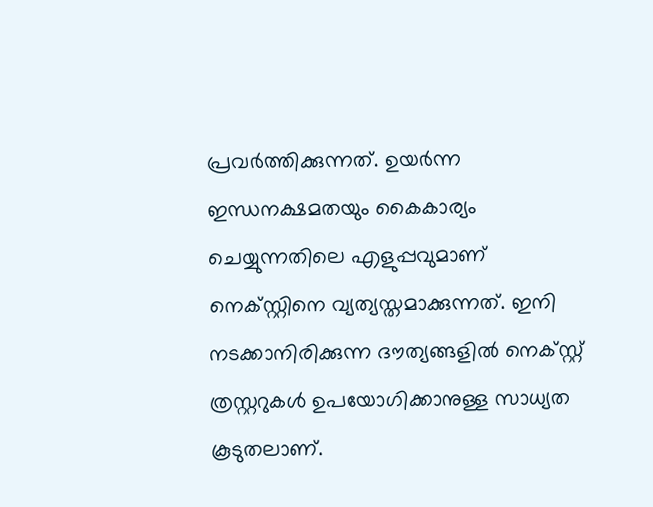പ്രവര്‍ത്തിക്കുന്നത്. ഉയര്‍ന്ന ഇന്ധനക്ഷമതയും കൈകാര്യം ചെയ്യുന്നതിലെ എളുപ്പവുമാണ് നെക്സ്റ്റിനെ വ്യത്യസ്തമാക്കുന്നത്. ഇനി നടക്കാനിരിക്കുന്ന ദൗത്യങ്ങളില്‍ നെക്സ്റ്റ് ത്രസ്റ്ററുകള്‍ ഉപയോഗിക്കാനുള്ള സാധ്യത കൂടുതലാണ്.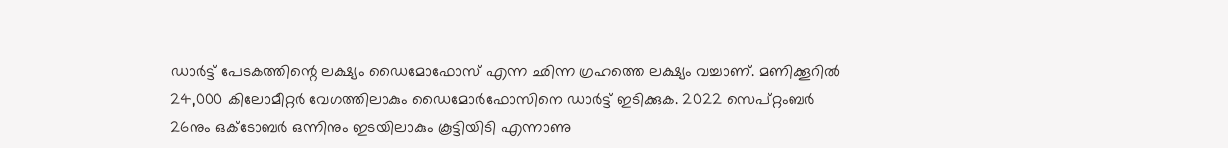ഡാര്‍ട്ട് പേടകത്തിന്റെ ലക്ഷ്യം ഡൈമോഫോസ് എന്ന ഛിന്ന ഗ്രഹത്തെ ലക്ഷ്യം വച്ചാണ്. മണിക്കൂറില്‍ 24,000 കിലോമീറ്റര്‍ വേഗത്തിലാകും ഡൈമോര്‍ഫോസിനെ ഡാര്‍ട്ട് ഇടിക്കുക. 2022 സെപ്റ്റംബര്‍ 26നും ഒക്ടോബര്‍ ഒന്നിനും ഇടയിലാകും കൂട്ടിയിടി എന്നാണു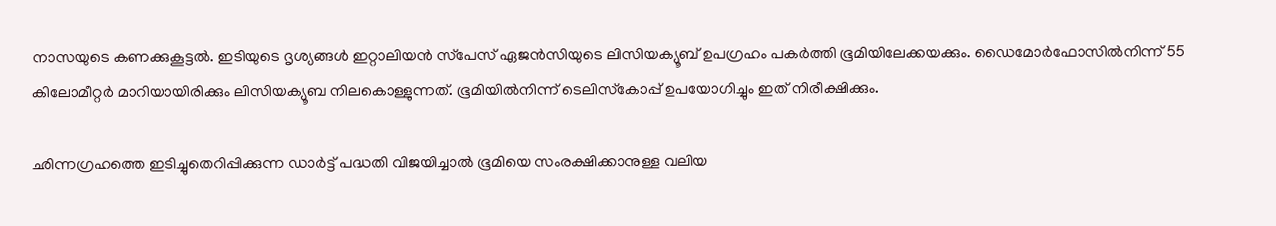നാസയുടെ കണക്കുകൂട്ടല്‍. ഇടിയുടെ ദൃശ്യങ്ങള്‍ ഇറ്റാലിയന്‍ സ്‌പേസ് ഏജന്‍സിയുടെ ലിസിയക്യൂബ് ഉപഗ്രഹം പകര്‍ത്തി ഭൂമിയിലേക്കയക്കും. ഡൈമോര്‍ഫോസില്‍നിന്ന് 55 കിലോമീറ്റര്‍ മാറിയായിരിക്കും ലിസിയക്യൂബ നിലകൊള്ളുന്നത്. ഭൂമിയില്‍നിന്ന് ടെലിസ്‌കോപ്പ് ഉപയോഗിച്ചും ഇത് നിരീക്ഷിക്കും.

ഛിന്നഗ്രഹത്തെ ഇടിച്ചുതെറിപ്പിക്കുന്ന ഡാര്‍ട്ട് പദ്ധതി വിജയിച്ചാല്‍ ഭൂമിയെ സംരക്ഷിക്കാനുള്ള വലിയ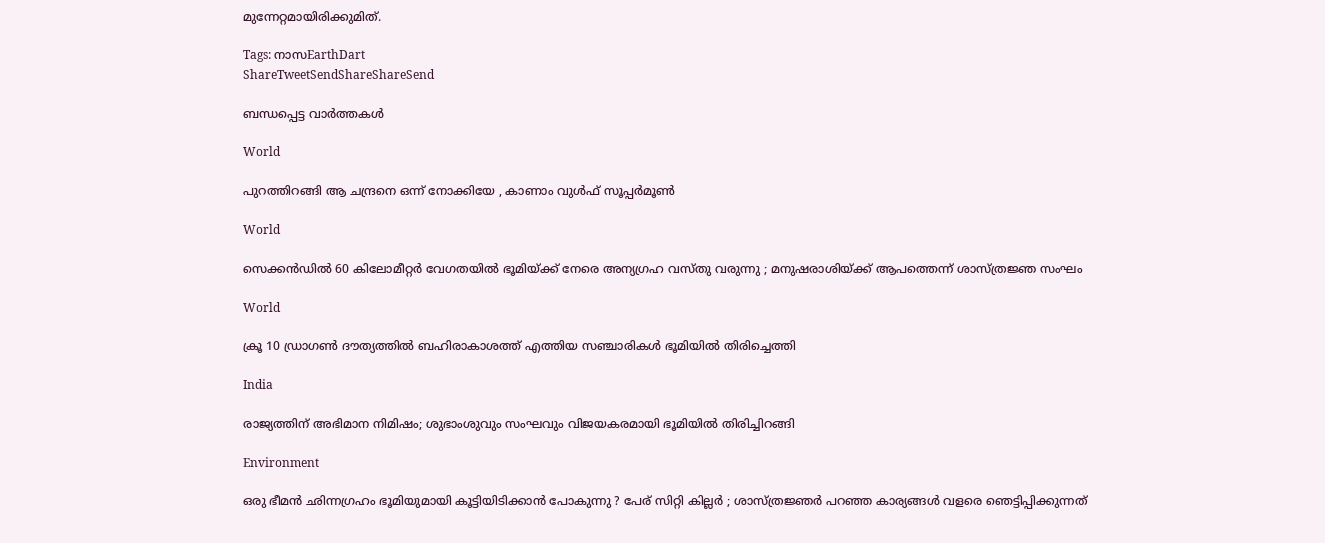മുന്നേറ്റമായിരിക്കുമിത്.

Tags: നാസEarthDart
ShareTweetSendShareShareSend

ബന്ധപ്പെട്ട വാര്‍ത്തകള്‍

World

പുറത്തിറങ്ങി ആ ചന്ദ്രനെ ഒന്ന് നോക്കിയേ , കാണാം വുൾഫ് സൂപ്പർമൂൺ

World

സെക്കൻഡിൽ 60 കിലോമീറ്റർ വേഗതയിൽ ഭൂമിയ്‌ക്ക് നേരെ അന്യഗ്രഹ വസ്തു വരുന്നു ; മനുഷരാശിയ്‌ക്ക് ആപത്തെന്ന് ശാസ്ത്രജ്ഞ സംഘം

World

ക്രൂ 10 ഡ്രാഗണ്‍ ദൗത്യത്തില്‍ ബഹിരാകാശത്ത് എത്തിയ സഞ്ചാരികള്‍ ഭൂമിയില്‍ തിരിച്ചെത്തി

India

രാജ്യത്തിന് അഭിമാന നിമിഷം; ശുഭാംശുവും സംഘവും വിജയകരമായി ഭൂമിയിൽ തിരിച്ചിറങ്ങി

Environment

ഒരു ഭീമൻ ഛിന്നഗ്രഹം ഭൂമിയുമായി കൂട്ടിയിടിക്കാൻ പോകുന്നു ? പേര് സിറ്റി കില്ലർ ; ശാസ്ത്രജ്ഞർ പറഞ്ഞ കാര്യങ്ങൾ വളരെ ഞെട്ടിപ്പിക്കുന്നത്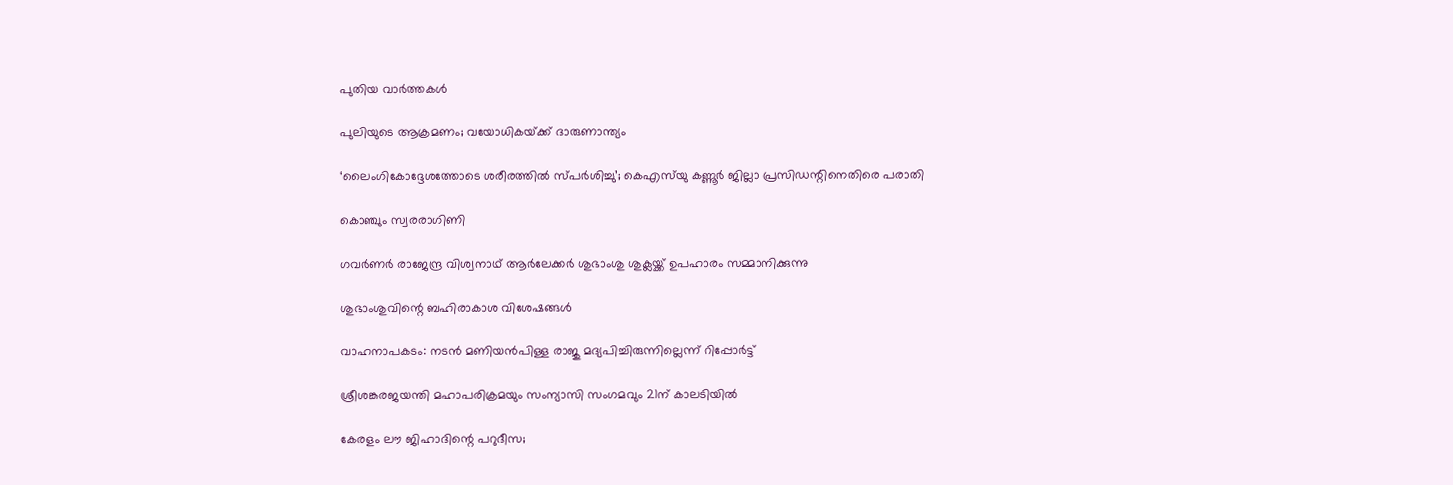പുതിയ വാര്‍ത്തകള്‍

പുലിയുടെ ആക്രമണം; വയോധികയ്‌ക്ക് ദാരുണാന്ത്യം

‘ലൈംഗികോദ്ദേശത്തോടെ ശരീരത്തില്‍ സ്പര്‍ശിച്ചു’; കെഎസ്‍യു കണ്ണൂർ ജില്ലാ പ്രസിഡന്റിനെതിരെ പരാതി

കൊഞ്ചും സ്വരരാഗിണി

ഗവര്‍ണര്‍ രാജേന്ദ്ര വിശ്വനാഥ് ആര്‍ലേക്കര്‍ ശുഭാംശു ശുക്ലയ്ക്ക് ഉപഹാരം സമ്മാനിക്കുന്നു

ശുഭാംശുവിന്റെ ബഹിരാകാശ വിശേഷങ്ങള്‍

വാഹനാപകടം: നടൻ മണിയൻപിള്ള രാജു മദ്യപിച്ചിരുന്നില്ലെന്ന് റിപ്പോർട്ട്

ശ്രീശങ്കരജയന്തി മഹാപരിക്രമയും സംന്യാസി സംഗമവും 21ന് കാലടിയില്‍

കേരളം ലൗ ജിഹാദിന്റെ പറുദീസ;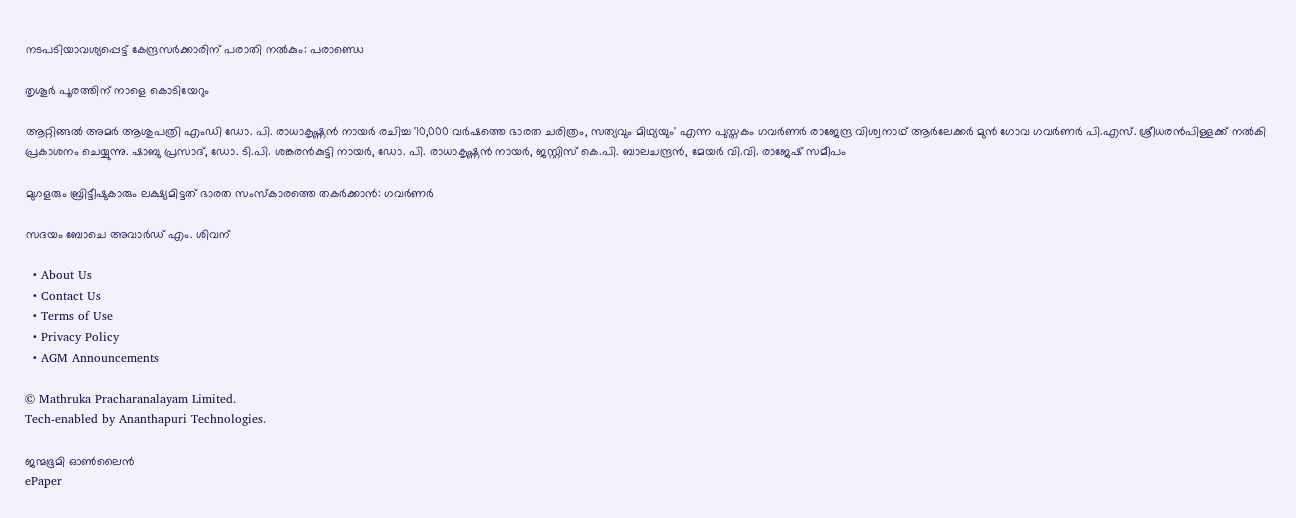നടപടിയാവശ്യപ്പെട്ട് കേന്ദ്രസര്‍ക്കാരിന് പരാതി നല്‍കും: പരാണ്ഡെ

തൃശൂര്‍ പൂരത്തിന് നാളെ കൊടിയേറും

ആറ്റിങ്ങല്‍ അമര്‍ ആശുപത്രി എംഡി ഡോ. പി. രാധാകൃഷ്ണന്‍ നായര്‍ രചിച്ച '10,000 വര്‍ഷത്തെ ഭാരത ചരിത്രം, സത്യവും മിഥ്യയും' എന്ന പുസ്തകം ഗവര്‍ണര്‍ രാജേന്ദ്ര വിശ്വനാഥ് ആര്‍ലേക്കര്‍ മുന്‍ ഗോവ ഗവര്‍ണര്‍ പി.എസ്. ശ്രീധരന്‍പിള്ളക്ക് നല്‍കി പ്രകാശനം ചെയ്യുന്നു. ഷാബു പ്രസാദ്, ഡോ. ടി.പി. ശങ്കരന്‍കുട്ടി നായര്‍, ഡോ. പി. രാധാകൃഷ്ണന്‍ നായര്‍, ജസ്റ്റിസ് കെ.പി. ബാലചന്ദ്രന്‍, മേയര്‍ വി.വി. രാജേഷ് സമീപം

മുഗളരും ബ്രിട്ടീഷുകാരും ലക്ഷ്യമിട്ടത് ഭാരത സംസ്‌കാരത്തെ തകര്‍ക്കാന്‍: ഗവര്‍ണര്‍

സദയം ബോചെ അവാര്‍ഡ് എം. ശിവന്

  • About Us
  • Contact Us
  • Terms of Use
  • Privacy Policy
  • AGM Announcements

© Mathruka Pracharanalayam Limited.
Tech-enabled by Ananthapuri Technologies.

ജന്മഭൂമി ഓണ്‍ലൈന്‍
ePaper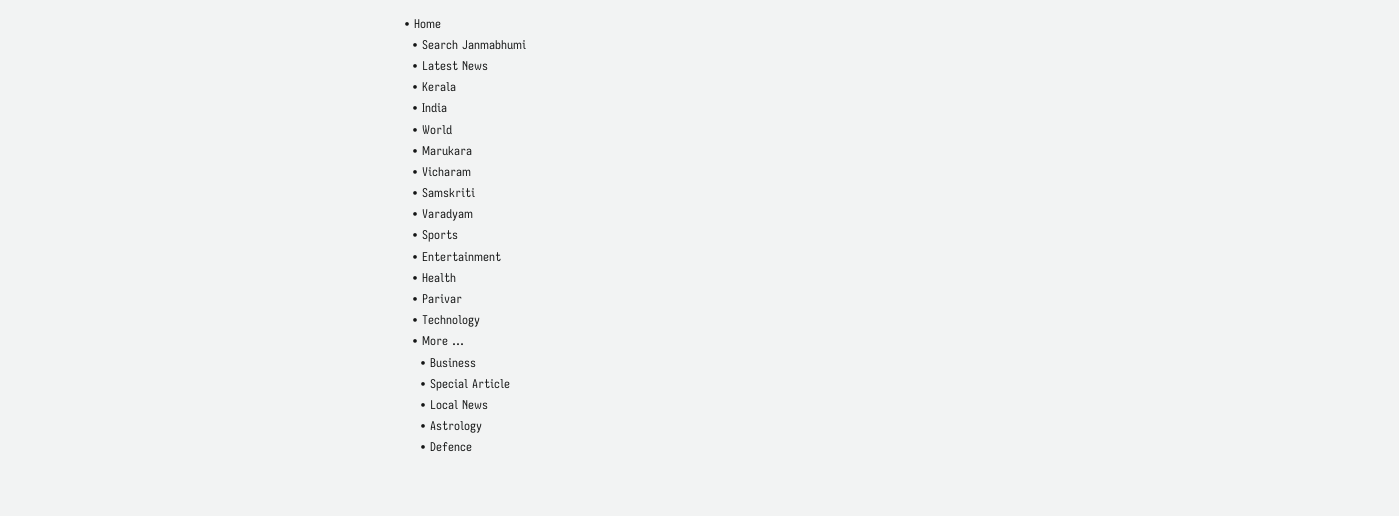• Home
  • Search Janmabhumi
  • Latest News
  • Kerala
  • India
  • World
  • Marukara
  • Vicharam
  • Samskriti
  • Varadyam
  • Sports
  • Entertainment
  • Health
  • Parivar
  • Technology
  • More …
    • Business
    • Special Article
    • Local News
    • Astrology
    • Defence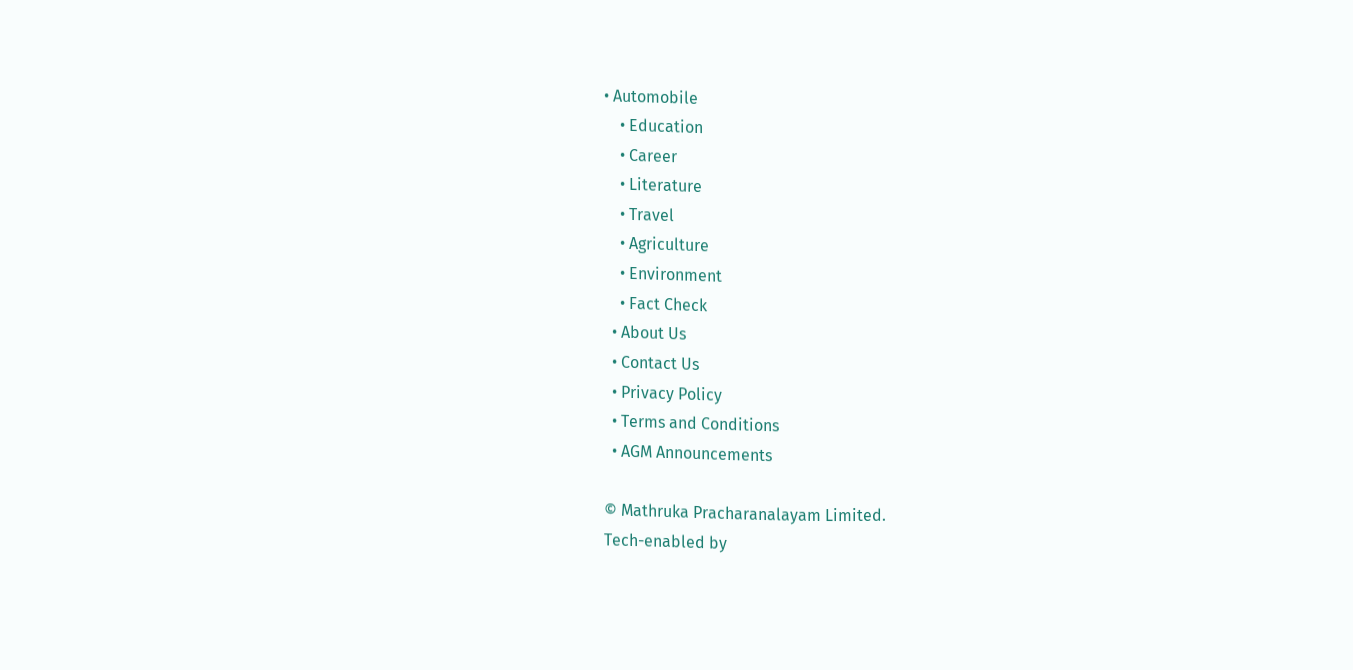• Automobile
    • Education
    • Career
    • Literature
    • Travel
    • Agriculture
    • Environment
    • Fact Check
  • About Us
  • Contact Us
  • Privacy Policy
  • Terms and Conditions
  • AGM Announcements

© Mathruka Pracharanalayam Limited.
Tech-enabled by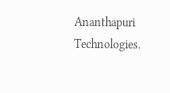Ananthapuri Technologies.